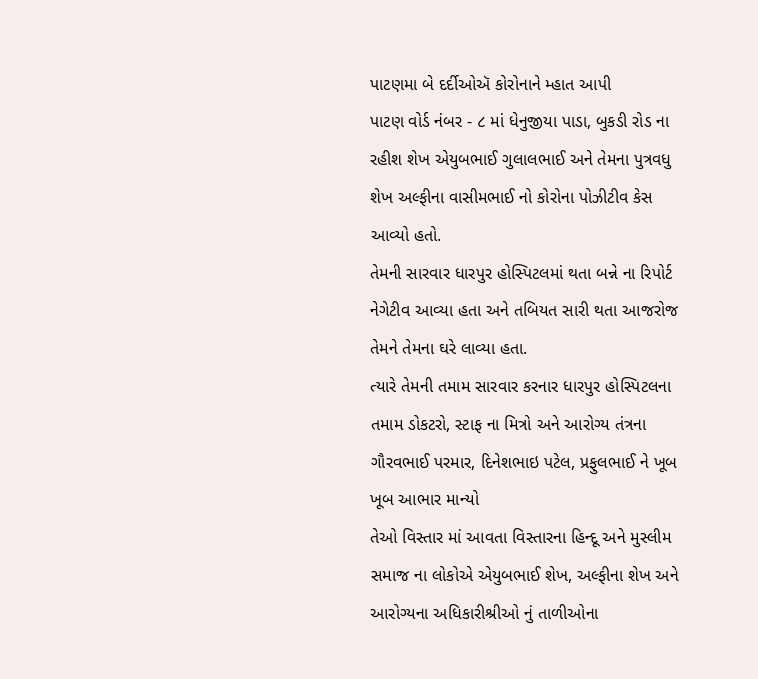પાટણમા બે દર્દીઓઍ કોરોનાને મ્હાત આપી
પાટણ વોર્ડ નંબર - ૮ માં ધેનુજીયા પાડા, બુકડી રોડ ના રહીશ શેખ એયુબભાઈ ગુલાલભાઈ અને તેમના પુત્રવધુ શેખ અલ્ફીના વાસીમભાઈ નો કોરોના પોઝીટીવ કેસ આવ્યો હતો.
તેમની સારવાર ધારપુર હોસ્પિટલમાં થતા બન્ને ના રિપોર્ટ નેગેટીવ આવ્યા હતા અને તબિયત સારી થતા આજરોજ તેમને તેમના ઘરે લાવ્યા હતા.
ત્યારે તેમની તમામ સારવાર કરનાર ધારપુર હોસ્પિટલના તમામ ડોકટરો, સ્ટાફ ના મિત્રો અને આરોગ્ય તંત્રના ગૌરવભાઈ પરમાર, દિનેશભાઇ પટેલ, પ્રફુલભાઈ ને ખૂબ ખૂબ આભાર માન્યો
તેઓ વિસ્તાર માં આવતા વિસ્તારના હિન્દૂ અને મુસ્લીમ સમાજ ના લોકોએ એયુબભાઈ શેખ, અલ્ફીના શેખ અને આરોગ્યના અધિકારીશ્રીઓ નું તાળીઓના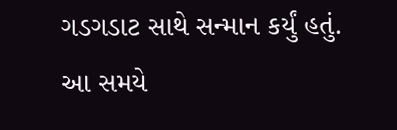ગડગડાટ સાથે સન્માન કર્યું હતું. આ સમયે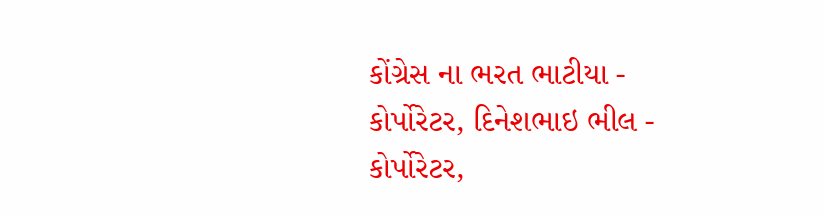કોંગ્રેસ ના ભરત ભાટીયા - કોર્પોરેટર, દિનેશભાઇ ભીલ - કોર્પોરેટર,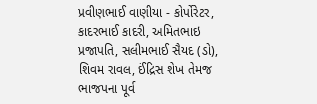પ્રવીણભાઈ વાણીયા - કોર્પોરેટર, કાદરભાઈ કાદરી, અમિતભાઇ પ્રજાપતિ, સલીમભાઈ સૈયદ (ડો), શિવમ રાવલ, ઈંદ્રિસ શેખ તેમજ ભાજપના પૂર્વ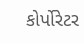કોર્પોરેટર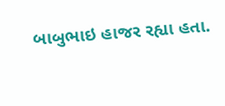બાબુભાઇ હાજર રહ્યા હતા.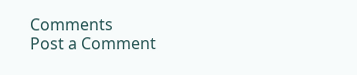Comments
Post a Comment